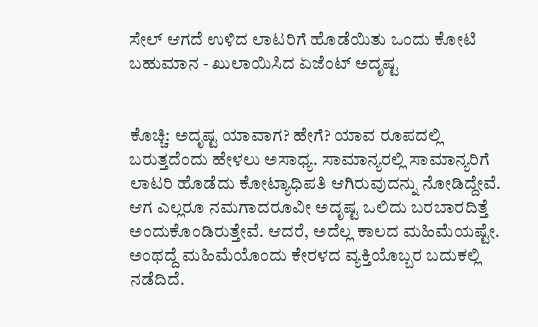ಸೇಲ್ ಆಗದೆ ಉಳಿದ ಲಾಟರಿಗೆ ಹೊಡೆಯಿತು ಒಂದು ಕೋಟಿ ಬಹುಮಾನ - ಖುಲಾಯಿಸಿದ ಏಜೆಂಟ್ ಅದೃಷ್ಟ


ಕೊಚ್ಚಿ: ಅದೃಷ್ಟ ಯಾವಾಗ? ಹೇಗೆ? ಯಾವ ರೂಪದಲ್ಲಿ ಬರುತ್ತದೆಂದು ಹೇಳಲು ಅಸಾಧ್ಯ. ಸಾಮಾನ್ಯರಲ್ಲಿ ಸಾಮಾನ್ಯರಿಗೆ ಲಾಟರಿ ಹೊಡೆದು ಕೋಟ್ಯಾಧಿಪತಿ ಆಗಿರುವುದನ್ನು ನೋಡಿದ್ದೇವೆ. ಆಗ ಎಲ್ಲರೂ ನಮಗಾದರೂವೀ ಅದೃಷ್ಟ ಒಲಿದು ಬರಬಾರದಿತ್ತೆ ಅಂದುಕೊಂಡಿರುತ್ತೇವೆ. ಆದರೆ, ಅದೆಲ್ಲ ಕಾಲದ ಮಹಿಮೆಯಷ್ಟೇ. ಅಂಥದ್ದೆ ಮಹಿಮೆಯೊಂದು ಕೇರಳದ ವ್ಯಕ್ತಿಯೊಬ್ಬರ ಬದುಕಲ್ಲಿ ನಡೆದಿದೆ.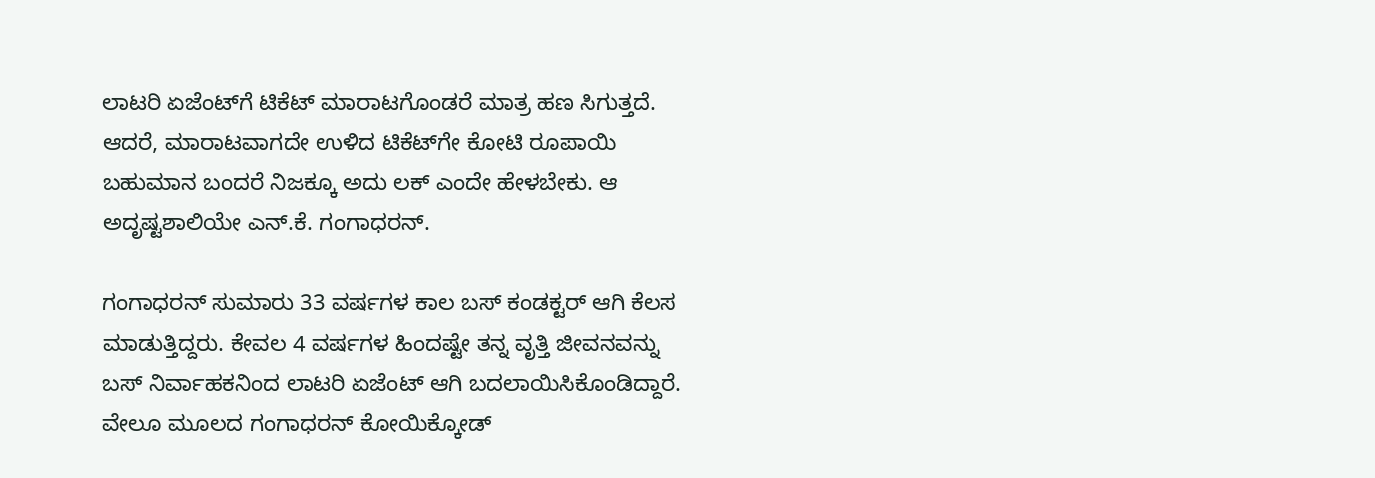ಲಾಟರಿ ಏಜೆಂಟ್‌ಗೆ ಟಿಕೆಟ್ ಮಾರಾಟಗೊಂಡರೆ ಮಾತ್ರ ಹಣ ಸಿಗುತ್ತದೆ. ಆದರೆ, ಮಾರಾಟವಾಗದೇ ಉಳಿದ ಟಿಕೆಟ್‌ಗೇ ಕೋಟಿ ರೂಪಾಯಿ ಬಹುಮಾನ ಬಂದರೆ ನಿಜಕ್ಕೂ ಅದು ಲಕ್ ಎಂದೇ ಹೇಳಬೇಕು. ಆ ಅದೃಷ್ಟಶಾಲಿಯೇ ಎನ್.ಕೆ. ಗಂಗಾಧರನ್.

ಗಂಗಾಧರನ್ ಸುಮಾರು 33 ವರ್ಷಗಳ ಕಾಲ ಬಸ್ ಕಂಡಕ್ಟರ್ ಆಗಿ ಕೆಲಸ ಮಾಡುತ್ತಿದ್ದರು. ಕೇವಲ 4 ವರ್ಷಗಳ ಹಿಂದಷ್ಟೇ ತನ್ನ ವೃತ್ತಿ ಜೀವನವನ್ನು ಬಸ್ ನಿರ್ವಾಹಕನಿಂದ ಲಾಟರಿ ಏಜೆಂಟ್ ಆಗಿ ಬದಲಾಯಿಸಿಕೊಂಡಿದ್ದಾರೆ. ವೇಲೂ‌ ಮೂಲದ ಗಂಗಾಧರನ್ ಕೋಯಿಕ್ಕೋಡ್‌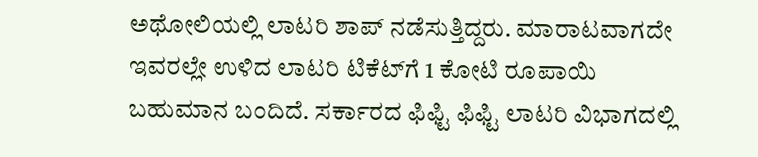ಅಥೋಲಿಯಲ್ಲಿ ಲಾಟರಿ ಶಾಪ್ ನಡೆಸುತ್ತಿದ್ದರು. ಮಾರಾಟವಾಗದೇ ಇವರಲ್ಲೇ ಉಳಿದ ಲಾಟರಿ ಟಿಕೆಟ್‌ಗೆ 1 ಕೋಟಿ ರೂಪಾಯಿ ಬಹುಮಾನ ಬಂದಿದೆ. ಸರ್ಕಾರದ ಫಿಫ್ಟಿ ಫಿಫ್ಟಿ ಲಾಟರಿ ವಿಭಾಗದಲ್ಲಿ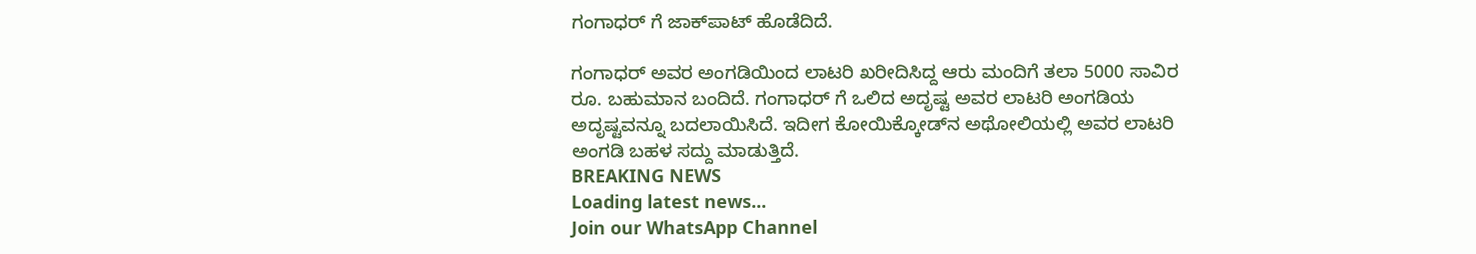ಗಂಗಾಧರ್ ಗೆ ಜಾಕ್‌ಪಾಟ್ ಹೊಡೆದಿದೆ.

ಗಂಗಾಧರ್ ಅವರ ಅಂಗಡಿಯಿಂದ ಲಾಟರಿ ಖರೀದಿಸಿದ್ದ ಆರು ಮಂದಿಗೆ ತಲಾ 5000 ಸಾವಿರ ರೂ. ಬಹುಮಾನ ಬಂದಿದೆ. ಗಂಗಾಧರ್ ಗೆ ಒಲಿದ ಅದೃಷ್ಟ ಅವರ ಲಾಟರಿ ಅಂಗಡಿಯ ಅದೃಷ್ಟವನ್ನೂ ಬದಲಾಯಿಸಿದೆ. ಇದೀಗ ಕೋಯಿಕ್ಕೋಡ್‌ನ ಅಥೋಲಿಯಲ್ಲಿ ಅವರ ಲಾಟರಿ ಅಂಗಡಿ ಬಹಳ ಸದ್ದು ಮಾಡುತ್ತಿದೆ.
BREAKING NEWS
Loading latest news...
Join our WhatsApp Channel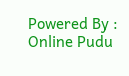Powered By : Online Pudu